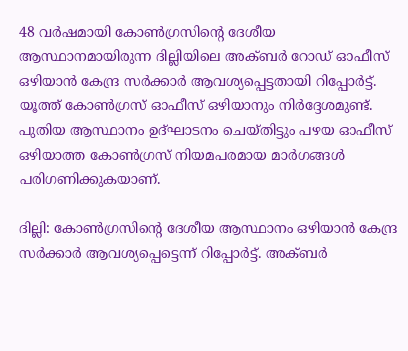48 വർഷമായി കോൺഗ്രസിന്റെ ദേശീയ ആസ്ഥാനമായിരുന്ന ദില്ലിയിലെ അക്ബർ റോഡ് ഓഫീസ് ഒഴിയാൻ കേന്ദ്ര സർക്കാർ ആവശ്യപ്പെട്ടതായി റിപ്പോർട്ട്. യൂത്ത് കോൺഗ്രസ് ഓഫീസ് ഒഴിയാനും നിർദ്ദേശമുണ്ട്. പുതിയ ആസ്ഥാനം ഉദ്ഘാടനം ചെയ്തിട്ടും പഴയ ഓഫീസ് ഒഴിയാത്ത കോൺഗ്രസ് നിയമപരമായ മാർഗങ്ങൾ പരിഗണിക്കുകയാണ്.

ദില്ലി: കോൺഗ്രസിന്റെ ദേശീയ ആസ്ഥാനം ഒഴിയാൻ കേന്ദ്ര സർക്കാർ ആവശ്യപ്പെട്ടെന്ന് റിപ്പോർട്ട്. അക്ബർ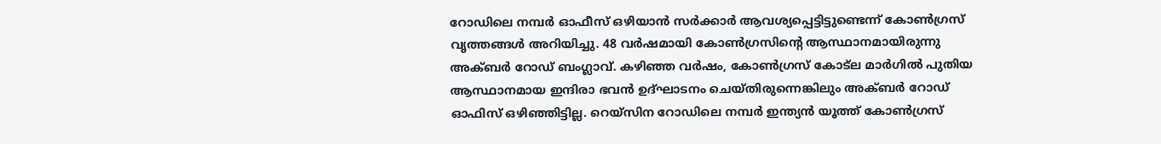റോഡിലെ നമ്പർ ഓഫീസ് ഒഴിയാൻ സർക്കാർ ആവശ്യപ്പെട്ടിട്ടുണ്ടെന്ന് കോൺഗ്രസ് വൃത്തങ്ങൾ അറിയിച്ചു. 48 വർഷമായി കോൺഗ്രസിന്റെ ആസ്ഥാനമായിരുന്നു അക്ബർ റോഡ് ബംഗ്ലാവ്. കഴിഞ്ഞ വർഷം, കോൺഗ്രസ് കോട്‌ല മാർഗിൽ പുതിയ ആസ്ഥാനമായ ഇന്ദിരാ ഭവൻ ഉദ്ഘാടനം ചെയ്തിരുന്നെങ്കിലും അക്ബർ റോഡ് ഓഫിസ് ഒഴിഞ്ഞിട്ടില്ല. റെയ്‌സിന റോഡിലെ നമ്പർ ഇന്ത്യൻ യൂത്ത് കോൺഗ്രസ്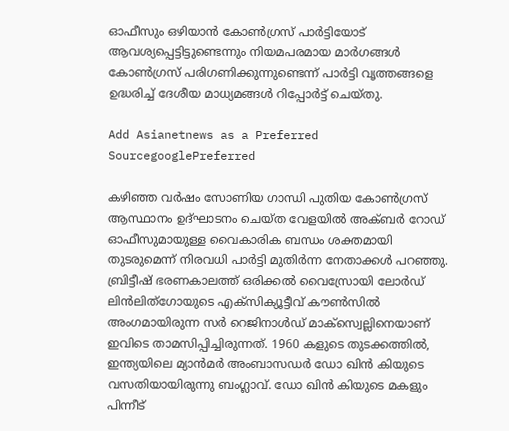ഓഫീസും ഒഴിയാൻ കോൺഗ്രസ് പാർട്ടിയോട് ആവശ്യപ്പെട്ടിട്ടുണ്ടെന്നും നിയമപരമായ മാർഗങ്ങൾ കോൺഗ്രസ് പരിഗണിക്കുന്നുണ്ടെന്ന് പാർട്ടി വൃത്തങ്ങളെ ഉദ്ധരിച്ച് ദേശീയ മാധ്യമങ്ങള്‍ റിപ്പോര്‍ട്ട് ചെയ്തു.

Add Asianetnews as a Preferred SourcegooglePreferred

കഴിഞ്ഞ വർഷം സോണിയ ഗാന്ധി പുതിയ കോൺഗ്രസ് ആസ്ഥാനം ഉദ്ഘാടനം ചെയ്ത വേളയിൽ അക്ബർ റോഡ് ഓഫീസുമായുള്ള വൈകാരിക ബന്ധം ശക്തമായി തുടരുമെന്ന് നിരവധി പാർട്ടി മുതിർന്ന നേതാക്കൾ പറഞ്ഞു. ബ്രിട്ടീഷ് ഭരണകാലത്ത് ഒരിക്കൽ വൈസ്രോയി ലോർഡ് ലിൻലിത്ഗോയുടെ എക്സിക്യൂട്ടീവ് കൗൺസിൽ അംഗമായിരുന്ന സർ റെജിനാൾഡ് മാക്സ്വെല്ലിനെയാണ് ഇവിടെ താമസിപ്പിച്ചിരുന്നത്. 1960 കളുടെ തുടക്കത്തിൽ, ഇന്ത്യയിലെ മ്യാൻമർ അംബാസഡർ ഡോ ഖിൻ കിയുടെ വസതിയായിരുന്നു ബംഗ്ലാവ്. ഡോ ഖിൻ കിയുടെ മകളും പിന്നീട്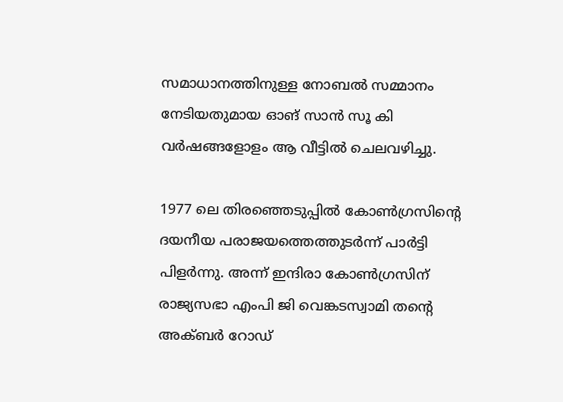സമാധാനത്തിനുള്ള നോബൽ സമ്മാനം നേടിയതുമായ ഓങ് സാൻ സൂ കി വർഷങ്ങളോളം ആ വീട്ടിൽ ചെലവഴിച്ചു.

1977 ലെ തിരഞ്ഞെടുപ്പിൽ കോൺഗ്രസിന്റെ ദയനീയ പരാജയത്തെത്തുടർന്ന് പാർട്ടി പിളർന്നു. അന്ന് ഇന്ദിരാ കോൺഗ്രസിന് രാജ്യസഭാ എംപി ജി വെങ്കടസ്വാമി തന്റെ അക്ബർ റോഡ്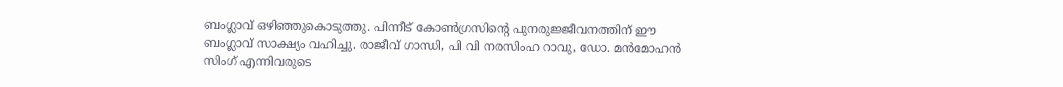ബംഗ്ലാവ് ഒഴിഞ്ഞുകൊടുത്തു. പിന്നീട് കോൺഗ്രസിന്റെ പുനരുജ്ജീവനത്തിന് ഈ ബംഗ്ലാവ് സാക്ഷ്യം വഹിച്ചു. രാജീവ് ഗാന്ധി, പി വി നരസിംഹ റാവു, ഡോ. മൻമോഹൻ സിംഗ് എന്നിവരുടെ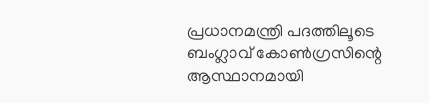പ്രധാനമന്ത്രി പദത്തിലൂടെ ബംഗ്ലാവ് കോൺഗ്രസിന്റെ ആസ്ഥാനമായി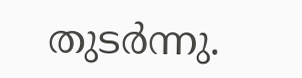തുടർന്നു.